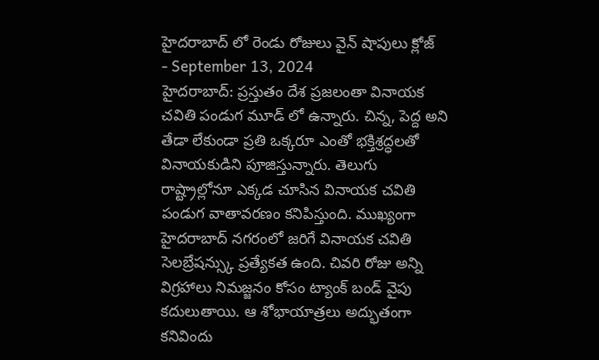హైదరాబాద్ లో రెండు రోజులు వైన్ షాపులు క్లోజ్
- September 13, 2024
హైదరాబాద్: ప్రస్తుతం దేశ ప్రజలంతా వినాయక చవితి పండుగ మూడ్ లో ఉన్నారు. చిన్న, పెద్ద అని తేడా లేకుండా ప్రతి ఒక్కరూ ఎంతో భక్తిశ్రద్ధలతో వినాయకుడిని పూజిస్తున్నారు. తెలుగు రాష్ట్రాల్లోనూ ఎక్కడ చూసిన వినాయక చవితి పండుగ వాతావరణం కనిపిస్తుంది. ముఖ్యంగా హైదరాబాద్ నగరంలో జరిగే వినాయక చవితి సెలబ్రేషన్స్కు ప్రత్యేకత ఉంది. చివరి రోజు అన్ని విగ్రహాలు నిమజ్జనం కోసం ట్యాంక్ బండ్ వైపు కదులుతాయి. ఆ శోభాయాత్రలు అద్భుతంగా కనివిందు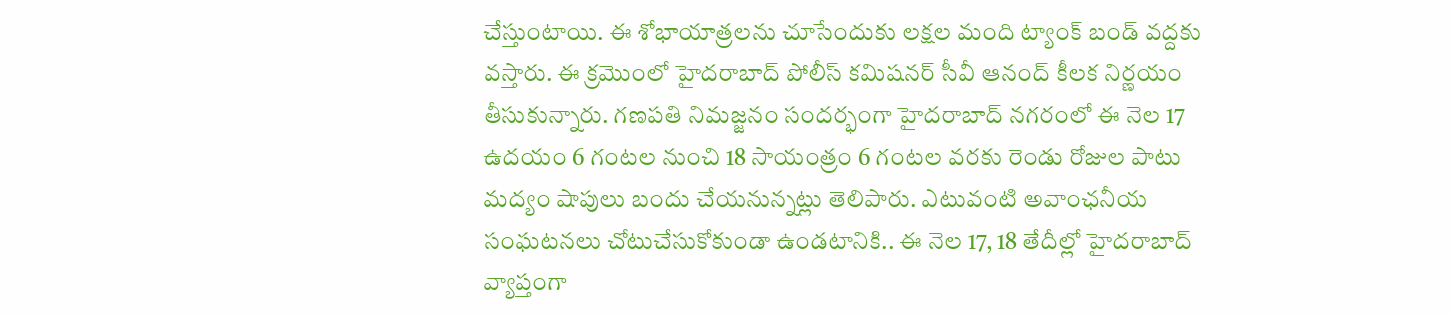చేస్తుంటాయి. ఈ శోభాయాత్రలను చూసేందుకు లక్షల మంది ట్యాంక్ బండ్ వద్దకు వస్తారు. ఈ క్రమొంలో హైదరాబాద్ పోలీస్ కమిషనర్ సీవీ ఆనంద్ కీలక నిర్ణయం తీసుకున్నారు. గణపతి నిమజ్జనం సందర్భంగా హైదరాబాద్ నగరంలో ఈ నెల 17 ఉదయం 6 గంటల నుంచి 18 సాయంత్రం 6 గంటల వరకు రెండు రోజుల పాటు మద్యం షాపులు బందు చేయనున్నట్లు తెలిపారు. ఎటువంటి అవాంఛనీయ సంఘటనలు చోటుచేసుకోకుండా ఉండటానికి.. ఈ నెల 17, 18 తేదీల్లో హైదరాబాద్ వ్యాప్తంగా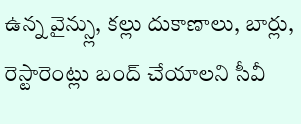ఉన్న వైన్స్లు, కల్లు దుకాణాలు, బార్లు, రెస్టారెంట్లు బంద్ చేయాలని సీవీ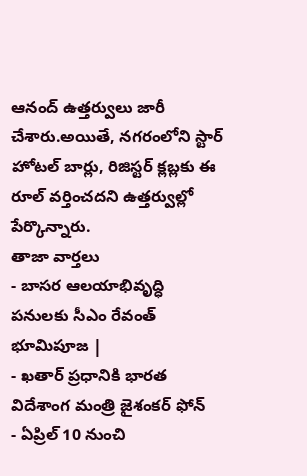ఆనంద్ ఉత్తర్వులు జారీ చేశారు.అయితే, నగరంలోని స్టార్ హోటల్ బార్లు, రిజిస్టర్ క్లబ్లకు ఈ రూల్ వర్తించదని ఉత్తర్వుల్లో పేర్కొన్నారు.
తాజా వార్తలు
- బాసర ఆలయాభివృద్ధి పనులకు సీఎం రేవంత్ భూమిపూజ |
- ఖతార్ ప్రధానికి భారత విదేశాంగ మంత్రి జైశంకర్ ఫోన్
- ఏప్రిల్ 10 నుంచి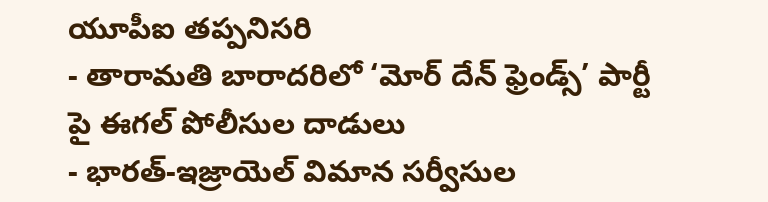యూపీఐ తప్పనిసరి
- తారామతి బారాదరిలో ‘మోర్ దేన్ ఫ్రెండ్స్’ పార్టీ పై ఈగల్ పోలీసుల దాడులు
- భారత్-ఇజ్రాయెల్ విమాన సర్వీసుల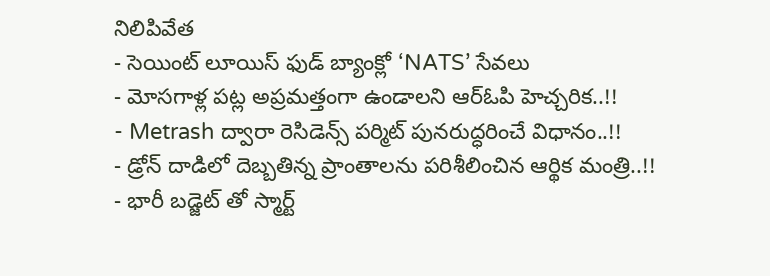నిలిపివేత
- సెయింట్ లూయిస్ ఫుడ్ బ్యాంక్లో ‘NATS’ సేవలు
- మోసగాళ్ల పట్ల అప్రమత్తంగా ఉండాలని ఆర్ఓపి హెచ్చరిక..!!
- Metrash ద్వారా రెసిడెన్స్ పర్మిట్ పునరుద్ధరించే విధానం..!!
- డ్రోన్ దాడిలో దెబ్బతిన్న ప్రాంతాలను పరిశీలించిన ఆర్థిక మంత్రి..!!
- భారీ బడ్జెట్ తో స్మార్ట్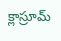క్లాస్రూమ్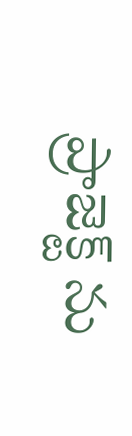ప్రాజెక్ట్ ను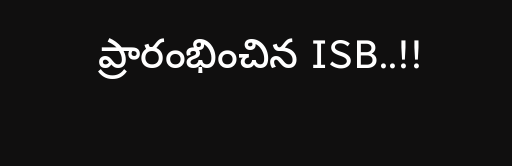ప్రారంభించిన ISB..!!